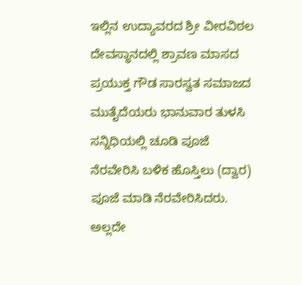ಇಲ್ಲಿನ ಉದ್ಯಾವರದ ಶ್ರೀ ವೀರವಿಠಲ ದೇವಸ್ಥಾನದಲ್ಲಿ ಶ್ರಾವಣ ಮಾಸದ ಪ್ರಯುಕ್ತ ಗೌಡ ಸಾರಸ್ವತ ಸಮಾಜದ ಮುತೈದೆಯರು ಭಾನುವಾರ ತುಳಸಿ ಸನ್ನಿಧಿಯಲ್ಲಿ ಚೂಡಿ ಪೂಜೆ ನೆರವೇರಿಸಿ ಬಳಿಕ ಹೊಸ್ತಿಲು (ದ್ವಾರ) ಪೂಜೆ ಮಾಡಿ ನೆರವೇರಿಸಿದರು. ಅಲ್ಲದೇ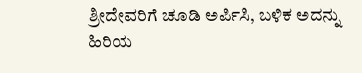ಶ್ರೀದೇವರಿಗೆ ಚೂಡಿ ಅರ್ಪಿಸಿ, ಬಳಿಕ ಅದನ್ನು ಹಿರಿಯ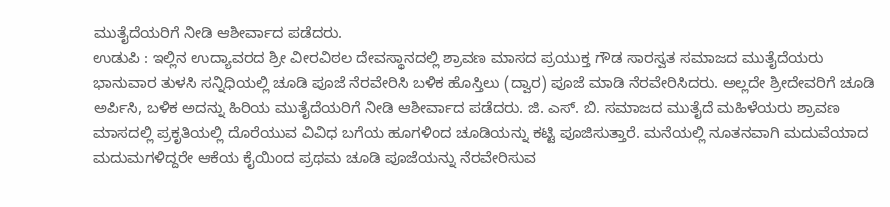ಮುತೈದೆಯರಿಗೆ ನೀಡಿ ಆಶೀರ್ವಾದ ಪಡೆದರು.
ಉಡುಪಿ : ಇಲ್ಲಿನ ಉದ್ಯಾವರದ ಶ್ರೀ ವೀರವಿಠಲ ದೇವಸ್ಥಾನದಲ್ಲಿ ಶ್ರಾವಣ ಮಾಸದ ಪ್ರಯುಕ್ತ ಗೌಡ ಸಾರಸ್ವತ ಸಮಾಜದ ಮುತೈದೆಯರು ಭಾನುವಾರ ತುಳಸಿ ಸನ್ನಿಧಿಯಲ್ಲಿ ಚೂಡಿ ಪೂಜೆ ನೆರವೇರಿಸಿ ಬಳಿಕ ಹೊಸ್ತಿಲು (ದ್ವಾರ) ಪೂಜೆ ಮಾಡಿ ನೆರವೇರಿಸಿದರು. ಅಲ್ಲದೇ ಶ್ರೀದೇವರಿಗೆ ಚೂಡಿ ಅರ್ಪಿಸಿ, ಬಳಿಕ ಅದನ್ನು ಹಿರಿಯ ಮುತೈದೆಯರಿಗೆ ನೀಡಿ ಆಶೀರ್ವಾದ ಪಡೆದರು. ಜಿ. ಎಸ್. ಬಿ. ಸಮಾಜದ ಮುತೈದೆ ಮಹಿಳೆಯರು ಶ್ರಾವಣ ಮಾಸದಲ್ಲಿ ಪ್ರಕೃತಿಯಲ್ಲಿ ದೊರೆಯುವ ವಿವಿಧ ಬಗೆಯ ಹೂಗಳಿಂದ ಚೂಡಿಯನ್ನು ಕಟ್ಟಿ ಪೂಜಿಸುತ್ತಾರೆ. ಮನೆಯಲ್ಲಿ ನೂತನವಾಗಿ ಮದುವೆಯಾದ ಮದುಮಗಳಿದ್ದರೇ ಆಕೆಯ ಕೈಯಿಂದ ಪ್ರಥಮ ಚೂಡಿ ಪೂಜೆಯನ್ನು ನೆರವೇರಿಸುವ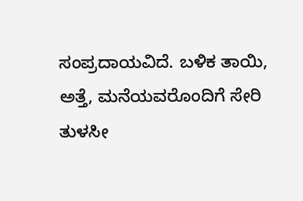ಸಂಪ್ರದಾಯವಿದೆ. ಬಳಿಕ ತಾಯಿ, ಅತ್ತೆ, ಮನೆಯವರೊಂದಿಗೆ ಸೇರಿ ತುಳಸೀ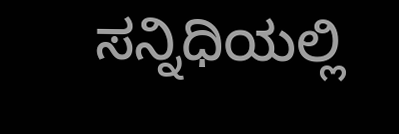ಸನ್ನಿಧಿಯಲ್ಲಿ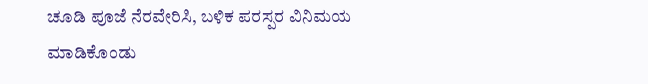ಚೂಡಿ ಪೂಜೆ ನೆರವೇರಿಸಿ, ಬಳಿಕ ಪರಸ್ಪರ ವಿನಿಮಯ ಮಾಡಿಕೊಂಡು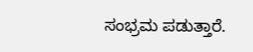ಸಂಭ್ರಮ ಪಡುತ್ತಾರೆ.